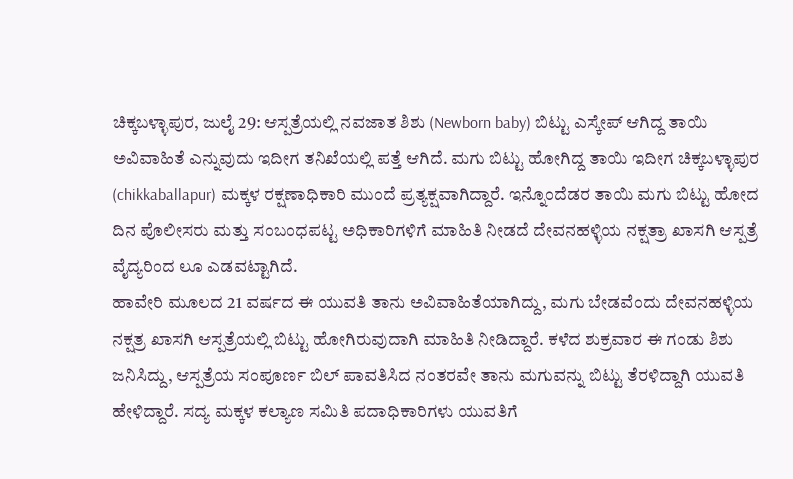ಚಿಕ್ಕಬಳ್ಳಾಪುರ, ಜುಲೈ 29: ಆಸ್ಪತ್ರೆಯಲ್ಲಿ ನವಜಾತ ಶಿಶು (Newborn baby) ಬಿಟ್ಟು ಎಸ್ಕೇಪ್ ಆಗಿದ್ದ ತಾಯಿ ಅವಿವಾಹಿತೆ ಎನ್ನುವುದು ಇದೀಗ ತನಿಖೆಯಲ್ಲಿ ಪತ್ತೆ ಆಗಿದೆ. ಮಗು ಬಿಟ್ಟು ಹೋಗಿದ್ದ ತಾಯಿ ಇದೀಗ ಚಿಕ್ಕಬಳ್ಳಾಪುರ (chikkaballapur) ಮಕ್ಕಳ ರಕ್ಷಣಾಧಿಕಾರಿ ಮುಂದೆ ಪ್ರತ್ಯಕ್ಷವಾಗಿದ್ದಾರೆ. ಇನ್ನೊಂದೆಡರ ತಾಯಿ ಮಗು ಬಿಟ್ಟು ಹೋದ ದಿನ ಪೊಲೀಸರು ಮತ್ತು ಸಂಬಂಧಪಟ್ಟ ಅಧಿಕಾರಿಗಳಿಗೆ ಮಾಹಿತಿ ನೀಡದೆ ದೇವನಹಳ್ಳಿಯ ನಕ್ಷತ್ರಾ ಖಾಸಗಿ ಆಸ್ಪತ್ರೆ ವೈದ್ಯರಿಂದ ಲೂ ಎಡವಟ್ಟಾಗಿದೆ.
ಹಾವೇರಿ ಮೂಲದ 21 ವರ್ಷದ ಈ ಯುವತಿ ತಾನು ಅವಿವಾಹಿತೆಯಾಗಿದ್ದು, ಮಗು ಬೇಡವೆಂದು ದೇವನಹಳ್ಳಿಯ ನಕ್ಷತ್ರ ಖಾಸಗಿ ಆಸ್ಪತ್ರೆಯಲ್ಲಿ ಬಿಟ್ಟು ಹೋಗಿರುವುದಾಗಿ ಮಾಹಿತಿ ನೀಡಿದ್ದಾರೆ. ಕಳೆದ ಶುಕ್ರವಾರ ಈ ಗಂಡು ಶಿಶು ಜನಿಸಿದ್ದು, ಆಸ್ಪತ್ರೆಯ ಸಂಪೂರ್ಣ ಬಿಲ್ ಪಾವತಿಸಿದ ನಂತರವೇ ತಾನು ಮಗುವನ್ನು ಬಿಟ್ಟು ತೆರಳಿದ್ದಾಗಿ ಯುವತಿ ಹೇಳಿದ್ದಾರೆ. ಸದ್ಯ ಮಕ್ಕಳ ಕಲ್ಯಾಣ ಸಮಿತಿ ಪದಾಧಿಕಾರಿಗಳು ಯುವತಿಗೆ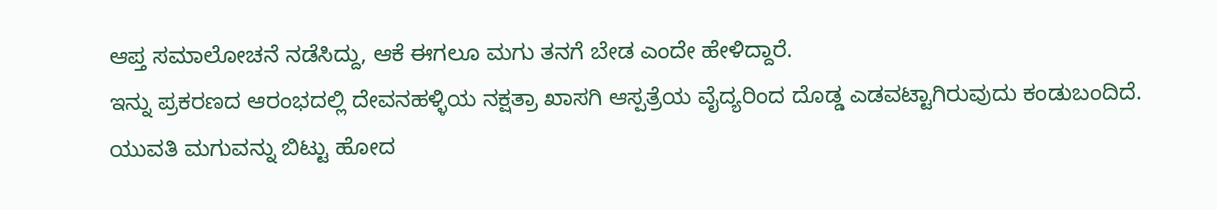ಆಪ್ತ ಸಮಾಲೋಚನೆ ನಡೆಸಿದ್ದು, ಆಕೆ ಈಗಲೂ ಮಗು ತನಗೆ ಬೇಡ ಎಂದೇ ಹೇಳಿದ್ದಾರೆ.
ಇನ್ನು ಪ್ರಕರಣದ ಆರಂಭದಲ್ಲಿ ದೇವನಹಳ್ಳಿಯ ನಕ್ಷತ್ರಾ ಖಾಸಗಿ ಆಸ್ಪತ್ರೆಯ ವೈದ್ಯರಿಂದ ದೊಡ್ಡ ಎಡವಟ್ಟಾಗಿರುವುದು ಕಂಡುಬಂದಿದೆ. ಯುವತಿ ಮಗುವನ್ನು ಬಿಟ್ಟು ಹೋದ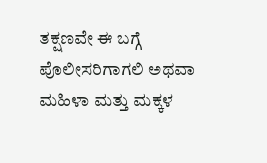ತಕ್ಷಣವೇ ಈ ಬಗ್ಗೆ ಪೊಲೀಸರಿಗಾಗಲಿ ಅಥವಾ ಮಹಿಳಾ ಮತ್ತು ಮಕ್ಕಳ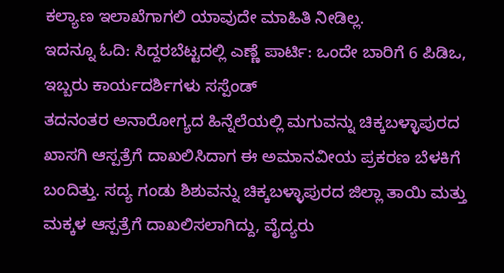ಕಲ್ಯಾಣ ಇಲಾಖೆಗಾಗಲಿ ಯಾವುದೇ ಮಾಹಿತಿ ನೀಡಿಲ್ಲ.
ಇದನ್ನೂ ಓದಿ: ಸಿದ್ದರಬೆಟ್ಟದಲ್ಲಿ ಎಣ್ಣೆ ಪಾರ್ಟಿ: ಒಂದೇ ಬಾರಿಗೆ 6 ಪಿಡಿಒ, ಇಬ್ಬರು ಕಾರ್ಯದರ್ಶಿಗಳು ಸಸ್ಪೆಂಡ್
ತದನಂತರ ಅನಾರೋಗ್ಯದ ಹಿನ್ನೆಲೆಯಲ್ಲಿ ಮಗುವನ್ನು ಚಿಕ್ಕಬಳ್ಳಾಪುರದ ಖಾಸಗಿ ಆಸ್ಪತ್ರೆಗೆ ದಾಖಲಿಸಿದಾಗ ಈ ಅಮಾನವೀಯ ಪ್ರಕರಣ ಬೆಳಕಿಗೆ ಬಂದಿತ್ತು. ಸದ್ಯ ಗಂಡು ಶಿಶುವನ್ನು ಚಿಕ್ಕಬಳ್ಳಾಪುರದ ಜಿಲ್ಲಾ ತಾಯಿ ಮತ್ತು ಮಕ್ಕಳ ಆಸ್ಪತ್ರೆಗೆ ದಾಖಲಿಸಲಾಗಿದ್ದು, ವೈದ್ಯರು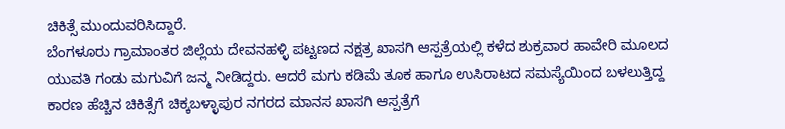ಚಿಕಿತ್ಸೆ ಮುಂದುವರಿಸಿದ್ದಾರೆ.
ಬೆಂಗಳೂರು ಗ್ರಾಮಾಂತರ ಜಿಲ್ಲೆಯ ದೇವನಹಳ್ಳಿ ಪಟ್ಟಣದ ನಕ್ಷತ್ರ ಖಾಸಗಿ ಆಸ್ಪತ್ರೆಯಲ್ಲಿ ಕಳೆದ ಶುಕ್ರವಾರ ಹಾವೇರಿ ಮೂಲದ ಯುವತಿ ಗಂಡು ಮಗುವಿಗೆ ಜನ್ಮ ನೀಡಿದ್ದರು. ಆದರೆ ಮಗು ಕಡಿಮೆ ತೂಕ ಹಾಗೂ ಉಸಿರಾಟದ ಸಮಸ್ಯೆಯಿಂದ ಬಳಲುತ್ತಿದ್ದ ಕಾರಣ ಹೆಚ್ಚಿನ ಚಿಕಿತ್ಸೆಗೆ ಚಿಕ್ಕಬಳ್ಳಾಪುರ ನಗರದ ಮಾನಸ ಖಾಸಗಿ ಆಸ್ಪತ್ರೆಗೆ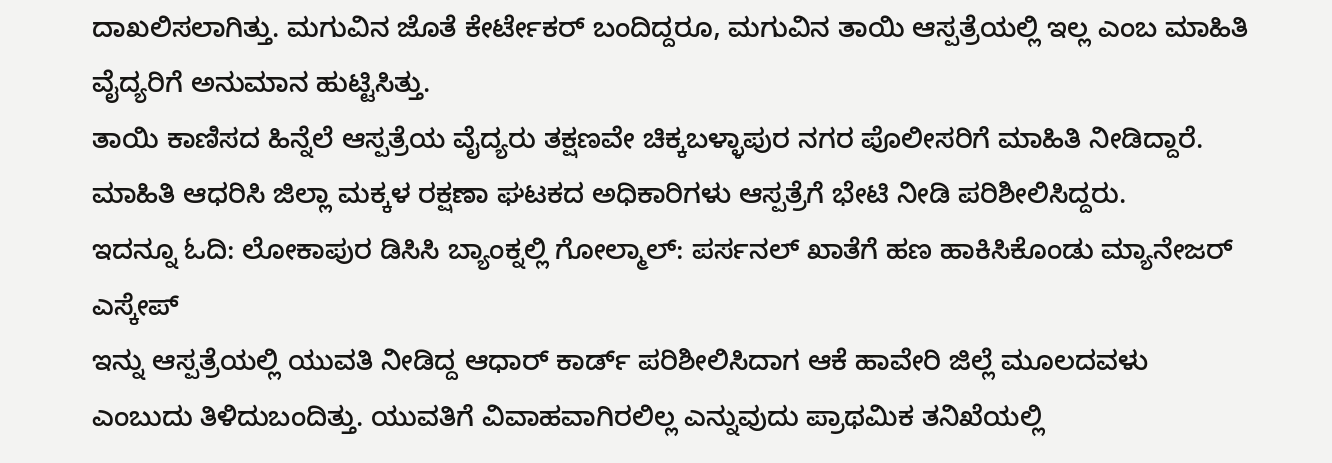ದಾಖಲಿಸಲಾಗಿತ್ತು. ಮಗುವಿನ ಜೊತೆ ಕೇರ್ಟೇಕರ್ ಬಂದಿದ್ದರೂ, ಮಗುವಿನ ತಾಯಿ ಆಸ್ಪತ್ರೆಯಲ್ಲಿ ಇಲ್ಲ ಎಂಬ ಮಾಹಿತಿ ವೈದ್ಯರಿಗೆ ಅನುಮಾನ ಹುಟ್ಟಿಸಿತ್ತು.
ತಾಯಿ ಕಾಣಿಸದ ಹಿನ್ನೆಲೆ ಆಸ್ಪತ್ರೆಯ ವೈದ್ಯರು ತಕ್ಷಣವೇ ಚಿಕ್ಕಬಳ್ಳಾಪುರ ನಗರ ಪೊಲೀಸರಿಗೆ ಮಾಹಿತಿ ನೀಡಿದ್ದಾರೆ. ಮಾಹಿತಿ ಆಧರಿಸಿ ಜಿಲ್ಲಾ ಮಕ್ಕಳ ರಕ್ಷಣಾ ಘಟಕದ ಅಧಿಕಾರಿಗಳು ಆಸ್ಪತ್ರೆಗೆ ಭೇಟಿ ನೀಡಿ ಪರಿಶೀಲಿಸಿದ್ದರು.
ಇದನ್ನೂ ಓದಿ: ಲೋಕಾಪುರ ಡಿಸಿಸಿ ಬ್ಯಾಂಕ್ನಲ್ಲಿ ಗೋಲ್ಮಾಲ್: ಪರ್ಸನಲ್ ಖಾತೆಗೆ ಹಣ ಹಾಕಿಸಿಕೊಂಡು ಮ್ಯಾನೇಜರ್ ಎಸ್ಕೇಪ್
ಇನ್ನು ಆಸ್ಪತ್ರೆಯಲ್ಲಿ ಯುವತಿ ನೀಡಿದ್ದ ಆಧಾರ್ ಕಾರ್ಡ್ ಪರಿಶೀಲಿಸಿದಾಗ ಆಕೆ ಹಾವೇರಿ ಜಿಲ್ಲೆ ಮೂಲದವಳು ಎಂಬುದು ತಿಳಿದುಬಂದಿತ್ತು. ಯುವತಿಗೆ ವಿವಾಹವಾಗಿರಲಿಲ್ಲ ಎನ್ನುವುದು ಪ್ರಾಥಮಿಕ ತನಿಖೆಯಲ್ಲಿ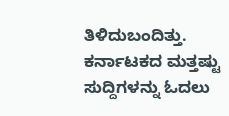ತಿಳಿದುಬಂದಿತ್ತು.
ಕರ್ನಾಟಕದ ಮತ್ತಷ್ಟು ಸುದ್ದಿಗಳನ್ನು ಓದಲು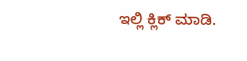ಇಲ್ಲಿ ಕ್ಲಿಕ್ ಮಾಡಿ.